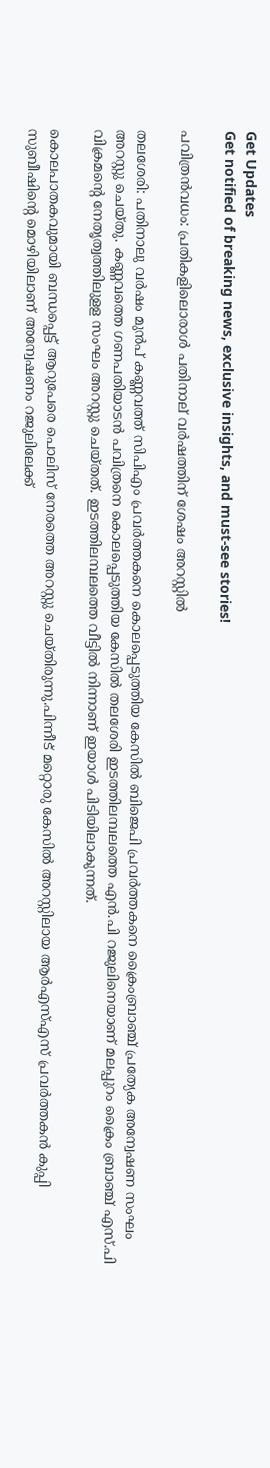Get Updates
Get notified of breaking news, exclusive insights, and must-see stories!

പവിത്രന്‍വധം: പ്രതികളിലൊരാള്‍ പതിനാല് വര്‍ഷത്തിന് ശേഷം അറസ്റ്റില്‍

തലശേരി: പതിനാലു വര്‍ഷം മുന്‍പ് കണ്ണവത്ത് സിപിഎം പ്രവര്‍ത്തകനെ കൊലപ്പെടുത്തിയ കേസില്‍ ബിജെപി പ്രവര്‍ത്തകനെ ക്രൈംബ്രാഞ്ച് പ്രത്യേക അന്വേഷണ സംഘം അറസ്റ്റു ചെയ്തു. കണ്ണവത്തെ ഗണപതിയാടന്‍ പവിത്രനെ കൊലപ്പെടുത്തിയ കേസില്‍ തലശേരി ഇടത്തിലമ്പലത്തെ എന്‍.പി റജുലിനെയാണ് മലപ്പുറം ക്രൈം ബ്രാഞ്ച് എസ്.പി വിക്രമന്റെ നേതൃത്വത്തിലുളള സംഘം അറസ്റ്റു ചെയ്തത്. ഇടത്തിലമ്പലത്തെ വീട്ടില്‍ നിന്നാണ് ഇയാള്‍ പിടിയിലാകുന്നത്.

കൊലപാതകവുമായി ബന്ധപ്പെട്ട് ആറുപേരെ പൊലിസ് നേരത്തെ അറസ്റ്റു ചെയ്തിരുന്നു.പിന്നീട് മറ്റൊരു കേസില്‍ അറസ്റ്റിലായ ആര്‍എസ്എസ് പ്രവര്‍ത്തകന്‍ കുപ്പി സുബീഷിന്റെ മൊഴിയിലാണ് അന്വേഷണം റജുലിലേക്ക്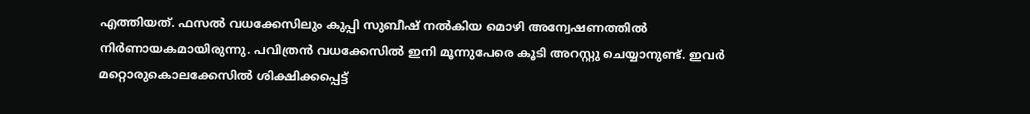എത്തിയത്. ഫസല്‍ വധക്കേസിലും കുപ്പി സുബീഷ് നല്‍കിയ മൊഴി അന്വേഷണത്തില്‍ നിര്‍ണായകമായിരുന്നു. പവിത്രന്‍ വധക്കേസില്‍ ഇനി മൂന്നുപേരെ കൂടി അറസ്റ്റു ചെയ്യാനുണ്ട്. ഇവര്‍ മറ്റൊരുകൊലക്കേസില്‍ ശിക്ഷിക്കപ്പെട്ട്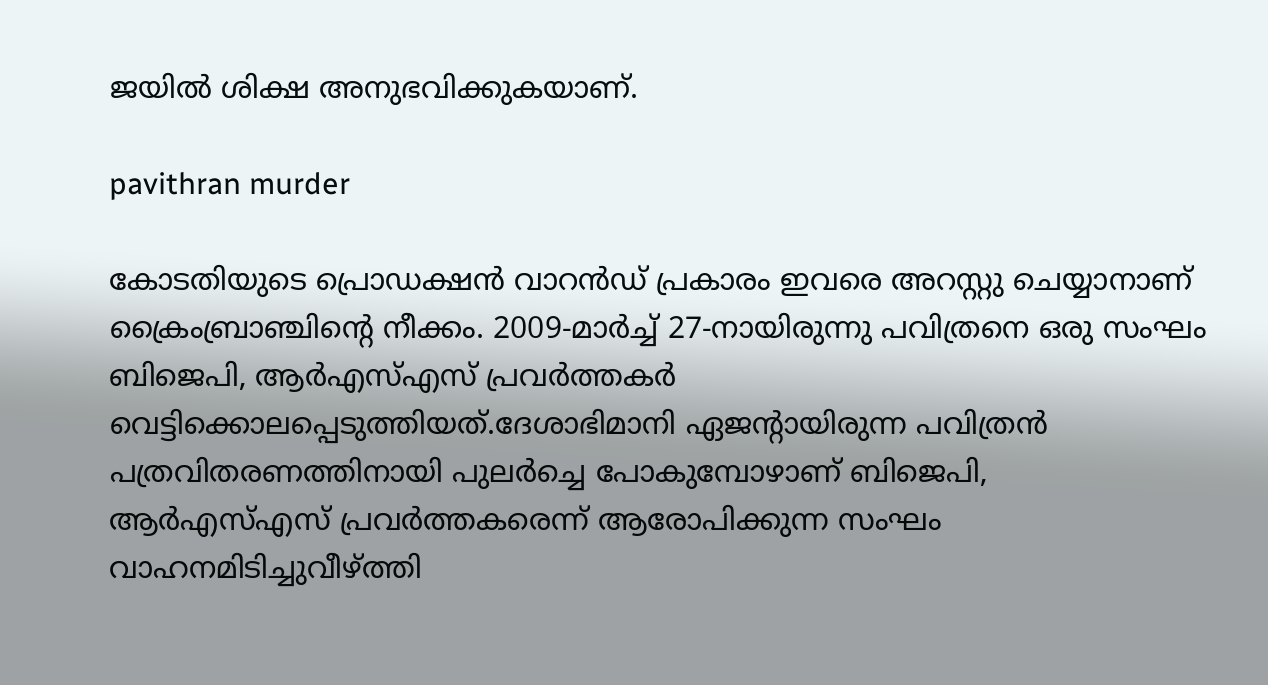ജയില്‍ ശിക്ഷ അനുഭവിക്കുകയാണ്.

pavithran murder

കോടതിയുടെ പ്രൊഡക്ഷന്‍ വാറന്‍ഡ് പ്രകാരം ഇവരെ അറസ്റ്റു ചെയ്യാനാണ് ക്രൈംബ്രാഞ്ചിന്റെ നീക്കം. 2009-മാര്‍ച്ച് 27-നായിരുന്നു പവിത്രനെ ഒരു സംഘം ബിജെപി, ആര്‍എസ്എസ് പ്രവര്‍ത്തകര്‍ വെട്ടിക്കൊലപ്പെടുത്തിയത്.ദേശാഭിമാനി ഏജന്റായിരുന്ന പവിത്രന്‍ പത്രവിതരണത്തിനായി പുലര്‍ച്ചെ പോകുമ്പോഴാണ് ബിജെപി, ആര്‍എസ്എസ് പ്രവര്‍ത്തകരെന്ന് ആരോപിക്കുന്ന സംഘം വാഹനമിടിച്ചുവീഴ്ത്തി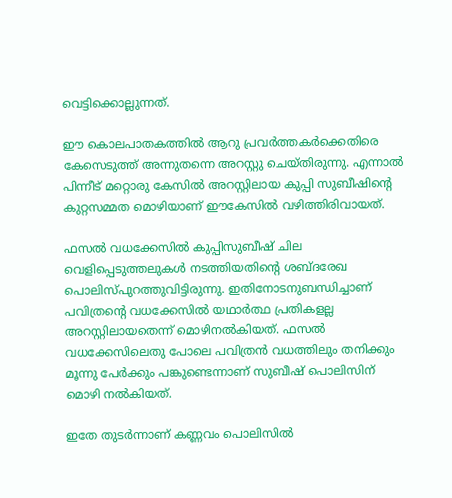വെട്ടിക്കൊല്ലുന്നത്.

ഈ കൊലപാതകത്തില്‍ ആറു പ്രവര്‍ത്തകര്‍ക്കെതിരെ കേസെടുത്ത് അന്നുതന്നെ അറസ്റ്റു ചെയ്തിരുന്നു. എന്നാല്‍ പിന്നീട് മറ്റൊരു കേസില്‍ അറസ്റ്റിലായ കുപ്പി സുബീഷിന്റെ കുറ്റസമ്മത മൊഴിയാണ് ഈകേസില്‍ വഴിത്തിരിവായത്.

ഫസല്‍ വധക്കേസില്‍ കുപ്പിസുബീഷ് ചില വെളിപ്പെടുത്തലുകള്‍ നടത്തിയതിന്റെ ശബ്ദരേഖ പൊലിസ്പുറത്തുവിട്ടിരുന്നു. ഇതിനോടനുബന്ധിച്ചാണ് പവിത്രന്റെ വധക്കേസില്‍ യഥാര്‍ത്ഥ പ്രതികളല്ല അറസ്റ്റിലായതെന്ന് മൊഴിനല്‍കിയത്. ഫസല്‍ വധക്കേസിലെതു പോലെ പവിത്രന്‍ വധത്തിലും തനിക്കും മൂന്നു പേര്‍ക്കും പങ്കുണ്ടെന്നാണ് സുബീഷ് പൊലിസിന് മൊഴി നല്‍കിയത്.

ഇതേ തുടര്‍ന്നാണ് കണ്ണവം പൊലിസില്‍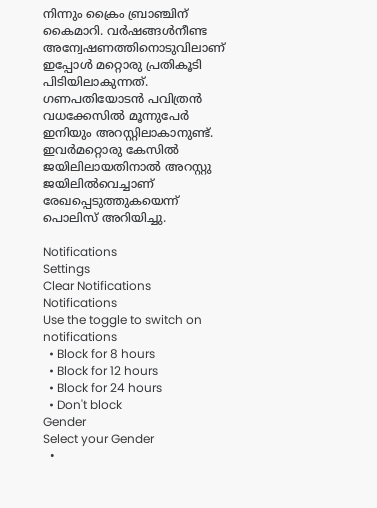നിന്നും ക്രൈം ബ്രാഞ്ചിന് കൈമാറി. വര്‍ഷങ്ങള്‍നീണ്ട അന്വേഷണത്തിനൊടുവിലാണ് ഇപ്പോള്‍ മറ്റൊരു പ്രതികൂടി പിടിയിലാകുന്നത്. ഗണപതിയോടന്‍ പവിത്രന്‍ വധക്കേസില്‍ മൂന്നുപേര്‍ ഇനിയും അറസ്റ്റിലാകാനുണ്ട്. ഇവര്‍മറ്റൊരു കേസില്‍ ജയിലിലായതിനാല്‍ അറസ്റ്റു ജയിലില്‍വെച്ചാണ് രേഖപ്പെടുത്തുകയെന്ന് പൊലിസ് അറിയിച്ചു.

Notifications
Settings
Clear Notifications
Notifications
Use the toggle to switch on notifications
  • Block for 8 hours
  • Block for 12 hours
  • Block for 24 hours
  • Don't block
Gender
Select your Gender
  •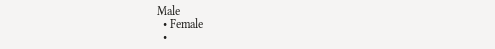Male
  • Female
  •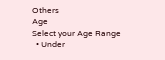Others
Age
Select your Age Range
  • Under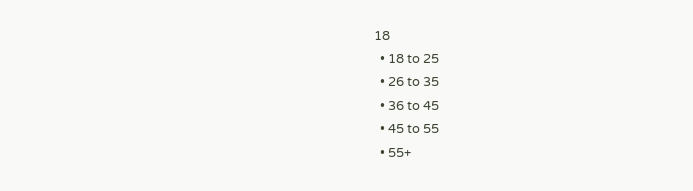18
  • 18 to 25
  • 26 to 35
  • 36 to 45
  • 45 to 55
  • 55+